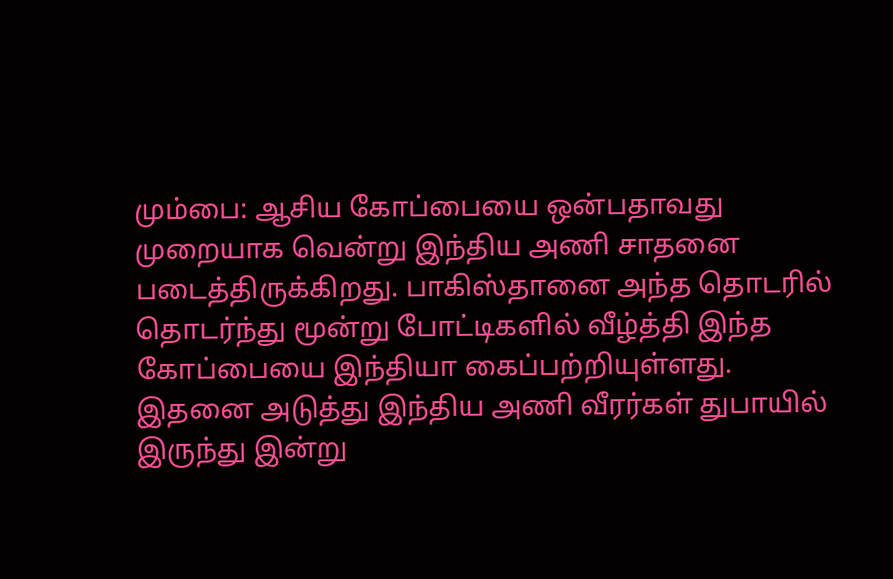மும்பை: ஆசிய கோப்பையை ஒன்பதாவது முறையாக வென்று இந்திய அணி சாதனை படைத்திருக்கிறது. பாகிஸ்தானை அந்த தொடரில் தொடர்ந்து மூன்று போட்டிகளில் வீழ்த்தி இந்த கோப்பையை இந்தியா கைப்பற்றியுள்ளது. இதனை அடுத்து இந்திய அணி வீரர்கள் துபாயில் இருந்து இன்று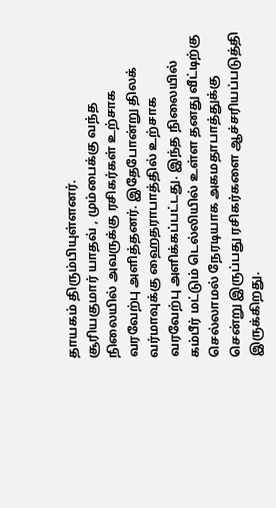தாயகம் திரும்பியுள்ளனர்.
சூரியகுமார் யாதவ் , மும்பைக்கு வந்த நிலையில் அவருக்கு ரசிகர்கள் உற்சாக வரவேற்பு அளித்தனர். இதேபோன்று திலக் வர்மாவுக்கு ஹைதராபாத்தில் உற்சாக வரவேற்பு அளிக்கப்பட்டது. இந்த நிலையில் கம்பீர் மட்டும் டெல்லியில் உள்ள தனது வீட்டிற்கு செல்லாமல் நேரடியாக அகமதாபாத்துக்கு சென்று இருப்பது ரசிகர்களை ஆச்சரியப்படுத்தி இருக்கிறது.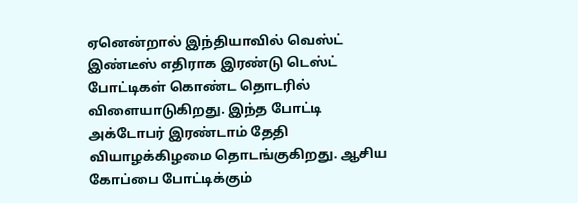ஏனென்றால் இந்தியாவில் வெஸ்ட் இண்டீஸ் எதிராக இரண்டு டெஸ்ட் போட்டிகள் கொண்ட தொடரில் விளையாடுகிறது. இந்த போட்டி அக்டோபர் இரண்டாம் தேதி வியாழக்கிழமை தொடங்குகிறது. ஆசிய கோப்பை போட்டிக்கும்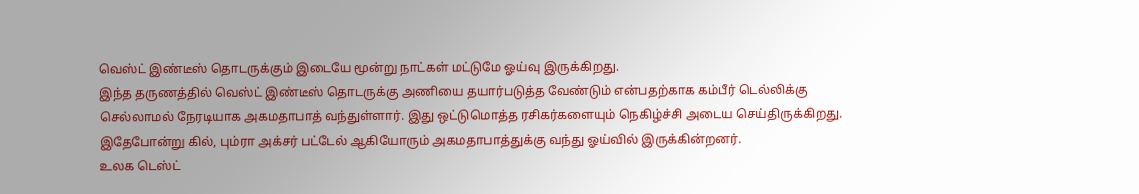வெஸ்ட் இண்டீஸ் தொடருக்கும் இடையே மூன்று நாட்கள் மட்டுமே ஓய்வு இருக்கிறது.
இந்த தருணத்தில் வெஸ்ட் இண்டீஸ் தொடருக்கு அணியை தயார்படுத்த வேண்டும் என்பதற்காக கம்பீர் டெல்லிக்கு செல்லாமல் நேரடியாக அகமதாபாத் வந்துள்ளார். இது ஒட்டுமொத்த ரசிகர்களையும் நெகிழ்ச்சி அடைய செய்திருக்கிறது. இதேபோன்று கில், பும்ரா அக்சர் பட்டேல் ஆகியோரும் அகமதாபாத்துக்கு வந்து ஓய்வில் இருக்கின்றனர்.
உலக டெஸ்ட்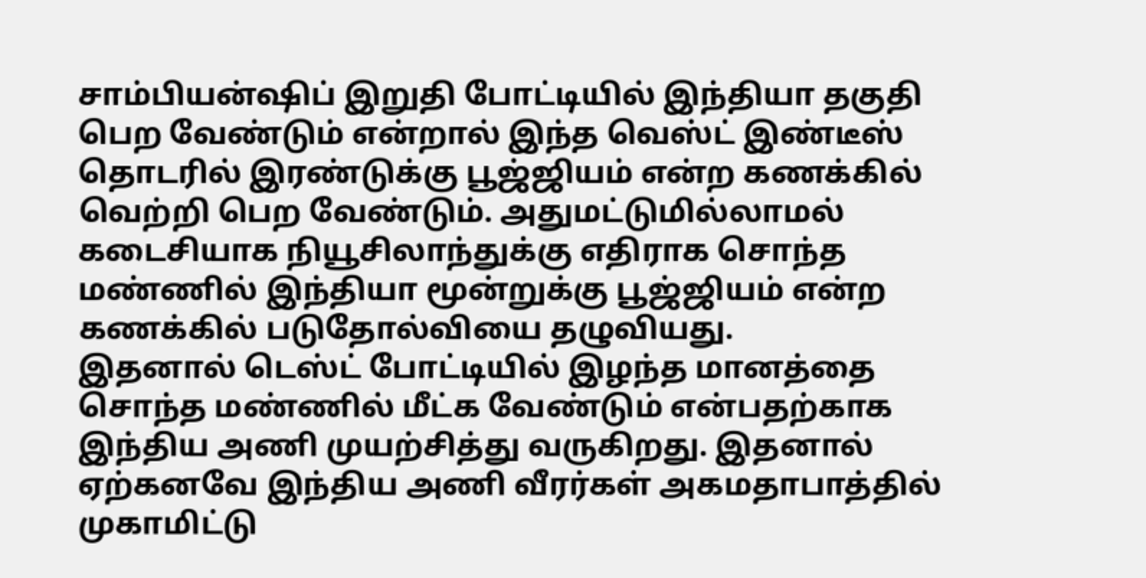சாம்பியன்ஷிப் இறுதி போட்டியில் இந்தியா தகுதி பெற வேண்டும் என்றால் இந்த வெஸ்ட் இண்டீஸ் தொடரில் இரண்டுக்கு பூஜ்ஜியம் என்ற கணக்கில் வெற்றி பெற வேண்டும். அதுமட்டுமில்லாமல் கடைசியாக நியூசிலாந்துக்கு எதிராக சொந்த மண்ணில் இந்தியா மூன்றுக்கு பூஜ்ஜியம் என்ற கணக்கில் படுதோல்வியை தழுவியது.
இதனால் டெஸ்ட் போட்டியில் இழந்த மானத்தை சொந்த மண்ணில் மீட்க வேண்டும் என்பதற்காக இந்திய அணி முயற்சித்து வருகிறது. இதனால் ஏற்கனவே இந்திய அணி வீரர்கள் அகமதாபாத்தில் முகாமிட்டு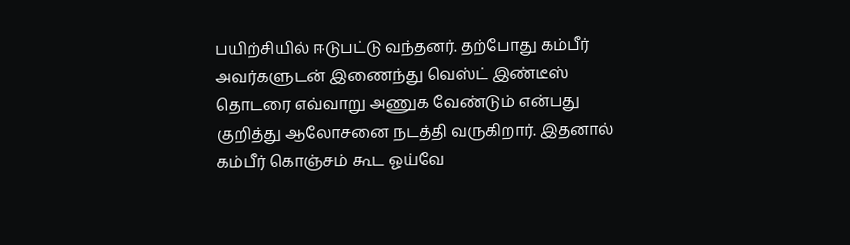பயிற்சியில் ஈடுபட்டு வந்தனர். தற்போது கம்பீர் அவர்களுடன் இணைந்து வெஸ்ட் இண்டீஸ் தொடரை எவ்வாறு அணுக வேண்டும் என்பது குறித்து ஆலோசனை நடத்தி வருகிறார். இதனால் கம்பீர் கொஞ்சம் கூட ஓய்வே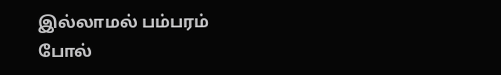இல்லாமல் பம்பரம் போல்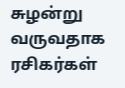சுழன்று வருவதாக ரசிகர்கள்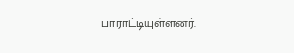பாராட்டியுள்ளனர்.